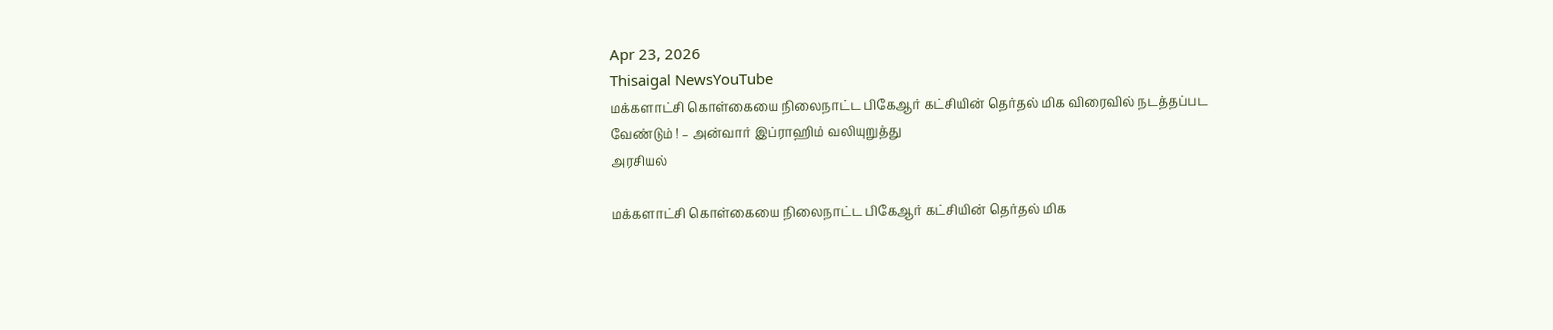Apr 23, 2026
Thisaigal NewsYouTube
மக்களாட்சி கொள்கையை நிலைநாட்ட பிகேஆர் கட்சியின் தெர்தல் மிக விரைவில் நடத்தப்பட வேண்டும் ! – அன்வார் இப்ராஹிம் வலியுறுத்து
அரசியல்

மக்களாட்சி கொள்கையை நிலைநாட்ட பிகேஆர் கட்சியின் தெர்தல் மிக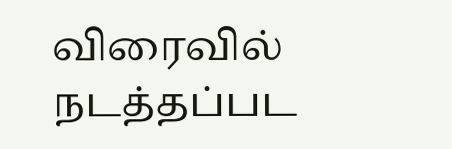விரைவில் நடத்தப்பட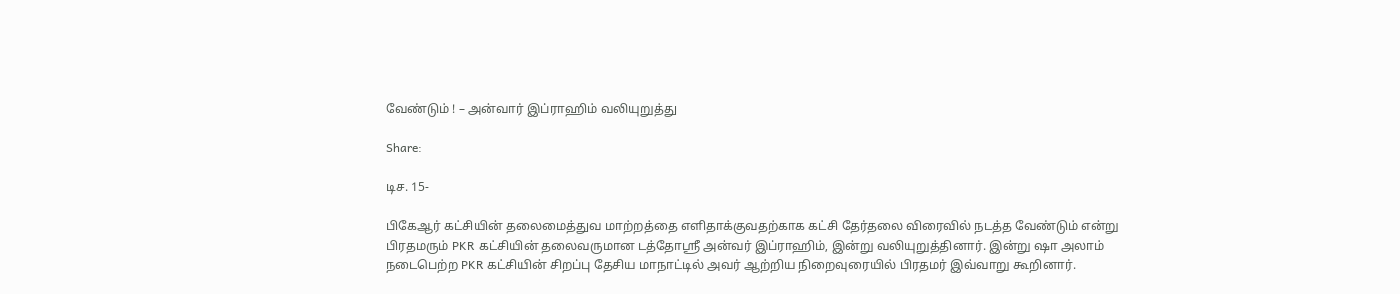வேண்டும் ! – அன்வார் இப்ராஹிம் வலியுறுத்து

Share:

டிச. 15-

பிகேஆர் கட்சியின் தலைமைத்துவ மாற்றத்தை எளிதாக்குவதற்காக கட்சி தேர்தலை விரைவில் நடத்த வேண்டும் என்று பிரதமரும் PKR கட்சியின் தலைவருமான டத்தோஸ்ரீ அன்வர் இப்ராஹிம், இன்று வலியுறுத்தினார். இன்று ஷா அலாம் நடைபெற்ற PKR கட்சியின் சிறப்பு தேசிய மாநாட்டில் அவர் ஆற்றிய நிறைவுரையில் பிரதமர் இவ்வாறு கூறினார்.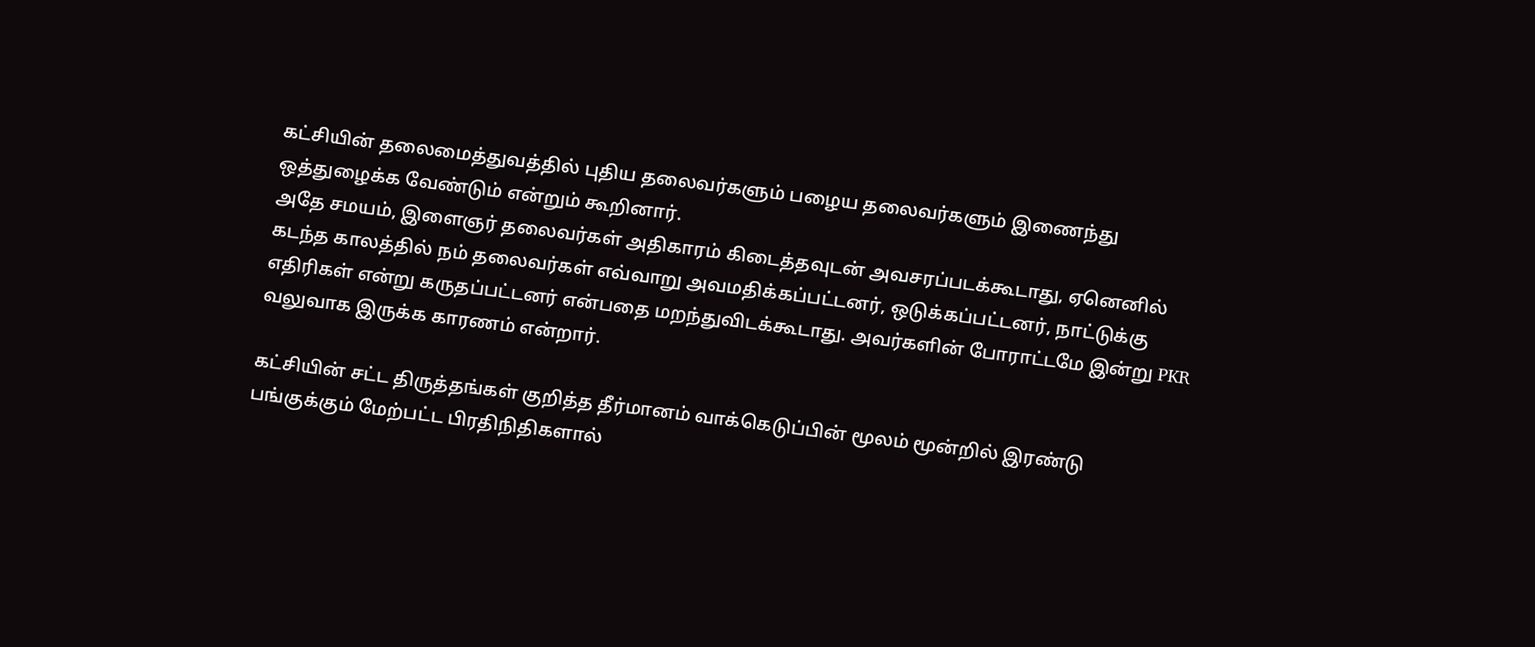கட்சியின் தலைமைத்துவத்தில் புதிய தலைவர்களும் பழைய தலைவர்களும் இணைந்து ஒத்துழைக்க வேண்டும் என்றும் கூறினார்.
அதே சமயம், இளைஞர் தலைவர்கள் அதிகாரம் கிடைத்தவுடன் அவசரப்படக்கூடாது, ஏனெனில் கடந்த காலத்தில் நம் தலைவர்கள் எவ்வாறு அவமதிக்கப்பட்டனர், ஒடுக்கப்பட்டனர், நாட்டுக்கு எதிரிகள் என்று கருதப்பட்டனர் என்பதை மறந்துவிடக்கூடாது. அவர்களின் போராட்டமே இன்று PKR வலுவாக இருக்க காரணம் என்றார்.

கட்சியின் சட்ட திருத்தங்கள் குறித்த தீர்மானம் வாக்கெடுப்பின் மூலம் மூன்றில் இரண்டு பங்குக்கும் மேற்பட்ட பிரதிநிதிகளால்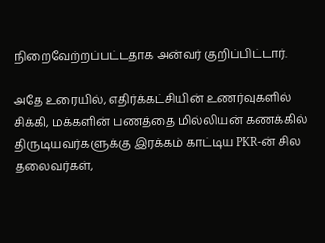நிறைவேற்றப்பட்டதாக அன்வர் குறிப்பிட்டார்.

அதே உரையில், எதிர்க்கட்சியின் உணர்வுகளில் சிக்கி, மக்களின் பணத்தை மில்லியன் கணக்கில் திருடியவர்களுக்கு இரக்கம் காட்டிய PKR-ன் சில தலைவர்கள்,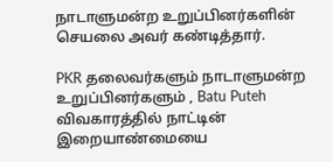நாடாளுமன்ற உறுப்பினர்களின் செயலை அவர் கண்டித்தார்.

PKR தலைவர்களும் நாடாளுமன்ற உறுப்பினர்களும் , Batu Puteh விவகாரத்தில் நாட்டின் இறையாண்மையை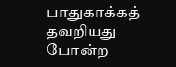பாதுகாக்கத் தவறியது போன்ற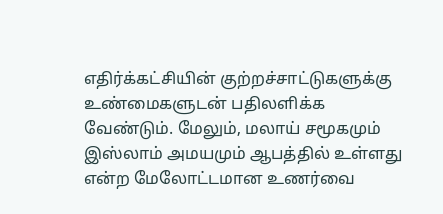எதிர்க்கட்சியின் குற்றச்சாட்டுகளுக்கு உண்மைகளுடன் பதிலளிக்க வேண்டும். மேலும், மலாய் சமூகமும் இஸ்லாம் அமயமும் ஆபத்தில் உள்ளது என்ற மேலோட்டமான உணர்வை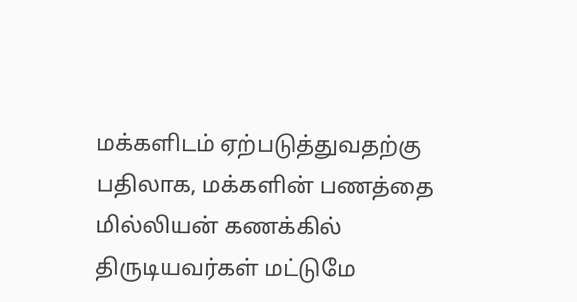மக்களிடம் ஏற்படுத்துவதற்கு பதிலாக, மக்களின் பணத்தை மில்லியன் கணக்கில் திருடியவர்கள் மட்டுமே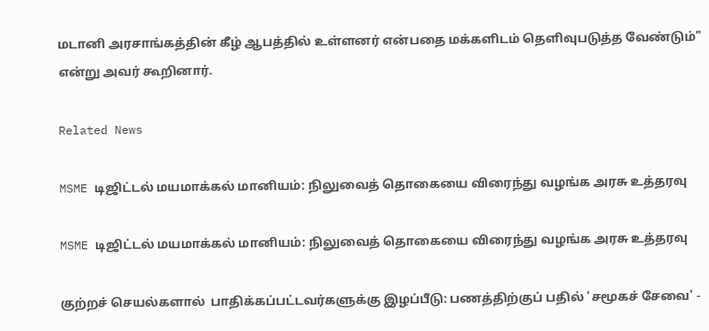மடானி அரசாங்கத்தின் கீழ் ஆபத்தில் உள்ளனர் என்பதை மக்களிடம் தெளிவுபடுத்த வேண்டும்" என்று அவர் கூறினார்.

Related News

MSME டிஜிட்டல் மயமாக்கல் மானியம்: நிலுவைத் தொகையை விரைந்து வழங்க அரசு உத்தரவு

MSME டிஜிட்டல் மயமாக்கல் மானியம்: நிலுவைத் தொகையை விரைந்து வழங்க அரசு உத்தரவு

குற்றச் செயல்களால்  பாதிக்கப்பட்டவர்களுக்கு இழப்பீடு: பணத்திற்குப் பதில் 'சமூகச் சேவை' -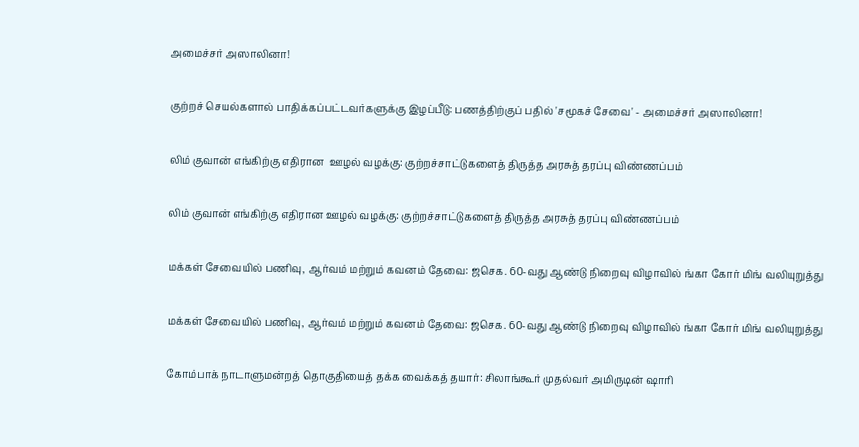அமைச்சர் அஸாலினா!

குற்றச் செயல்களால் பாதிக்கப்பட்டவர்களுக்கு இழப்பீடு: பணத்திற்குப் பதில் 'சமூகச் சேவை' - அமைச்சர் அஸாலினா!

லிம் குவான் எங்கிற்கு எதிரான  ஊழல் வழக்கு: குற்றச்சாட்டுகளைத் திருத்த அரசுத் தரப்பு விண்ணப்பம்

லிம் குவான் எங்கிற்கு எதிரான ஊழல் வழக்கு: குற்றச்சாட்டுகளைத் திருத்த அரசுத் தரப்பு விண்ணப்பம்

மக்கள் சேவையில் பணிவு, ஆர்வம் மற்றும் கவனம் தேவை: ஜசெக. 60-வது ஆண்டு நிறைவு விழாவில் ங்கா கோர் மிங் வலியுறுத்து

மக்கள் சேவையில் பணிவு, ஆர்வம் மற்றும் கவனம் தேவை: ஜசெக. 60-வது ஆண்டு நிறைவு விழாவில் ங்கா கோர் மிங் வலியுறுத்து

கோம்பாக் நாடாளுமன்றத் தொகுதியைத் தக்க வைக்கத் தயார்: சிலாங்கூர் முதல்வர் அமிருடின் ஷாரி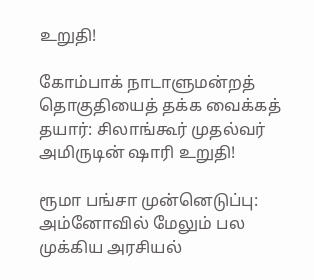உறுதி!

கோம்பாக் நாடாளுமன்றத் தொகுதியைத் தக்க வைக்கத் தயார்: சிலாங்கூர் முதல்வர் அமிருடின் ஷாரி உறுதி!

ரூமா பங்சா முன்னெடுப்பு: அம்னோவில் மேலும் பல முக்கிய அரசியல்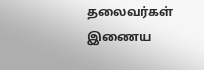தலைவர்கள் இணைய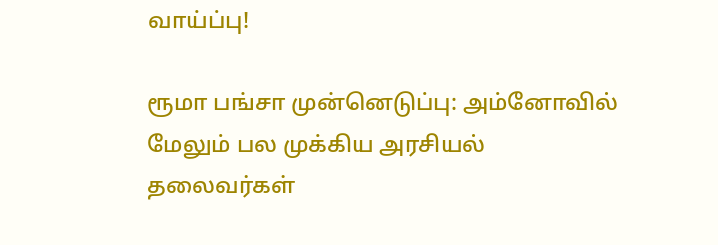வாய்ப்பு!

ரூமா பங்சா முன்னெடுப்பு: அம்னோவில் மேலும் பல முக்கிய அரசியல் தலைவர்கள்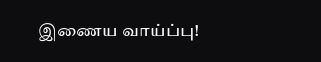இணைய வாய்ப்பு!